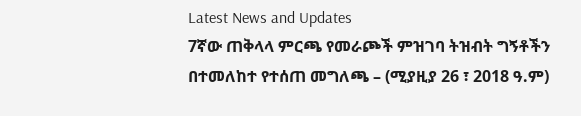Latest News and Updates
7ኛው ጠቅላላ ምርጫ የመራጮች ምዝገባ ትዝብት ግኝቶችን በተመለከተ የተሰጠ መግለጫ – (ሚያዚያ 26 ፣ 2018 ዓ.ም)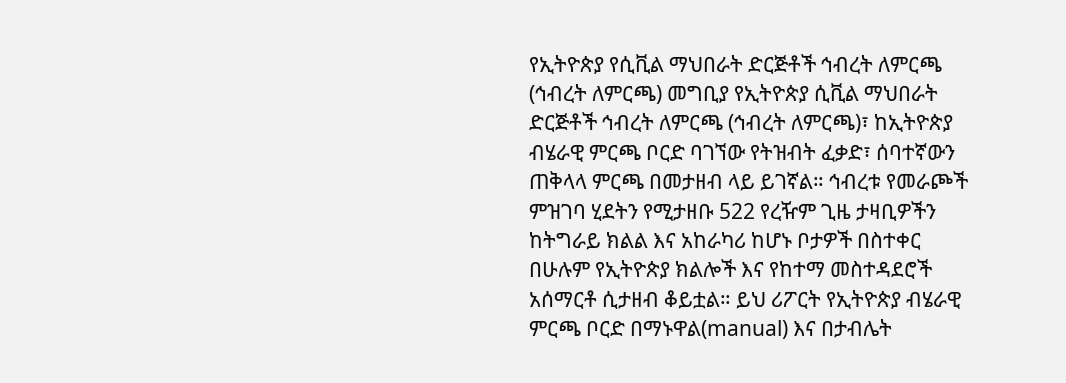የኢትዮጵያ የሲቪል ማህበራት ድርጅቶች ኅብረት ለምርጫ (ኅብረት ለምርጫ) መግቢያ የኢትዮጵያ ሲቪል ማህበራት ድርጅቶች ኅብረት ለምርጫ (ኅብረት ለምርጫ)፣ ከኢትዮጵያ ብሄራዊ ምርጫ ቦርድ ባገኘው የትዝብት ፈቃድ፣ ሰባተኛውን ጠቅላላ ምርጫ በመታዘብ ላይ ይገኛል። ኅብረቱ የመራጮች ምዝገባ ሂደትን የሚታዘቡ 522 የረዥም ጊዜ ታዛቢዎችን ከትግራይ ክልል እና አከራካሪ ከሆኑ ቦታዎች በስተቀር በሁሉም የኢትዮጵያ ክልሎች እና የከተማ መስተዳደሮች አሰማርቶ ሲታዘብ ቆይቷል። ይህ ሪፖርት የኢትዮጵያ ብሄራዊ ምርጫ ቦርድ በማኑዋል(manual) እና በታብሌት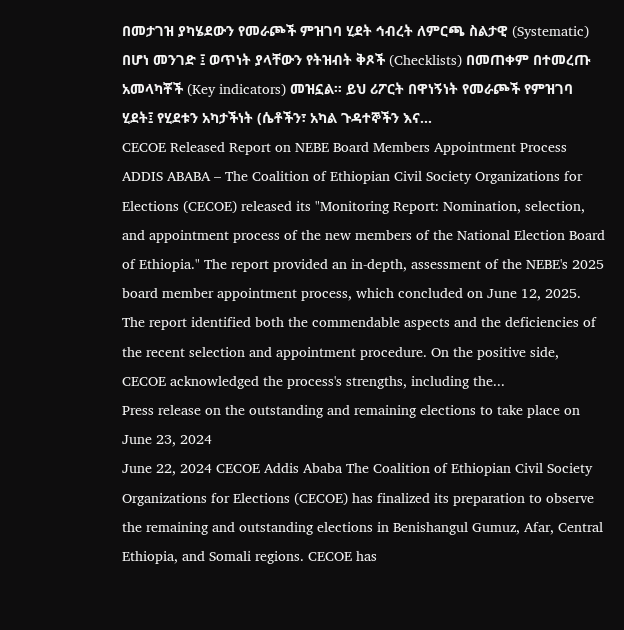በመታገዝ ያካሄደውን የመራጮች ምዝገባ ሂደት ኅብረት ለምርጫ ስልታዊ (Systematic) በሆነ መንገድ ፤ ወጥነት ያላቸውን የትዝብት ቅጾች (Checklists) በመጠቀም በተመረጡ አመላካቾች (Key indicators) መዝኗል። ይህ ሪፖርት በዋነኝነት የመራጮች የምዝገባ ሂደት፤ የሂደቱን አካታችነት (ሴቶችን፣ አካል ጉዳተኞችን እና...
CECOE Released Report on NEBE Board Members Appointment Process
ADDIS ABABA – The Coalition of Ethiopian Civil Society Organizations for Elections (CECOE) released its "Monitoring Report: Nomination, selection, and appointment process of the new members of the National Election Board of Ethiopia." The report provided an in-depth, assessment of the NEBE's 2025 board member appointment process, which concluded on June 12, 2025. The report identified both the commendable aspects and the deficiencies of the recent selection and appointment procedure. On the positive side, CECOE acknowledged the process's strengths, including the...
Press release on the outstanding and remaining elections to take place on June 23, 2024
June 22, 2024 CECOE Addis Ababa The Coalition of Ethiopian Civil Society Organizations for Elections (CECOE) has finalized its preparation to observe the remaining and outstanding elections in Benishangul Gumuz, Afar, Central Ethiopia, and Somali regions. CECOE has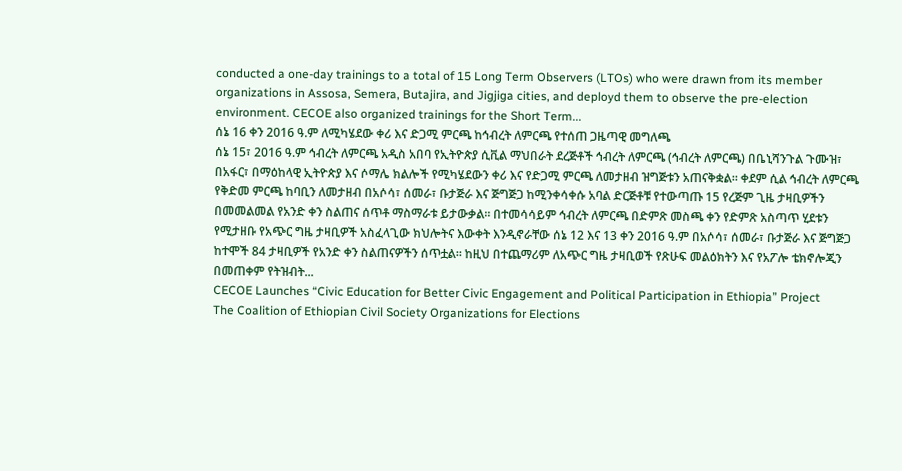conducted a one-day trainings to a total of 15 Long Term Observers (LTOs) who were drawn from its member organizations in Assosa, Semera, Butajira, and Jigjiga cities, and deployd them to observe the pre-election environment. CECOE also organized trainings for the Short Term...
ሰኔ 16 ቀን 2016 ዓ.ም ለሚካሄደው ቀሪ እና ድጋሚ ምርጫ ከኅብረት ለምርጫ የተሰጠ ጋዜጣዊ መግለጫ
ሰኔ 15፣ 2016 ዓ.ም ኅብረት ለምርጫ አዲስ አበባ የኢትዮጵያ ሲቪል ማህበራት ደረጅቶች ኅብረት ለምርጫ (ኅብረት ለምርጫ) በቤኒሻንጉል ጉሙዝ፣ በአፋር፣ በማዕከላዊ ኢትዮጵያ እና ሶማሌ ክልሎች የሚካሄደውን ቀሪ እና የድጋሚ ምርጫ ለመታዘብ ዝግጅቱን አጠናቅቋል። ቀደም ሲል ኅብረት ለምርጫ የቅድመ ምርጫ ከባቢን ለመታዘብ በአሶሳ፣ ሰመራ፣ ቡታጅራ እና ጅግጅጋ ከሚንቀሳቀሱ አባል ድርጅቶቹ የተውጣጡ 15 የረጅም ጊዜ ታዛቢዎችን በመመልመል የአንድ ቀን ስልጠና ሰጥቶ ማስማራቱ ይታውቃል። በተመሳሳይም ኅብረት ለምርጫ በድምጽ መስጫ ቀን የድምጽ አስጣጥ ሂደቱን የሚታዘቡ የአጭር ግዜ ታዛቢዎች አስፈላጊው ክህሎትና እውቀት እንዲኖራቸው ሰኔ 12 እና 13 ቀን 2016 ዓ.ም በአሶሳ፣ ሰመራ፣ ቡታጅራ እና ጅግጅጋ ከተሞች 84 ታዛቢዎች የአንድ ቀን ስልጠናዎችን ሰጥቷል። ከዚህ በተጨማሪም ለአጭር ግዜ ታዛቢወች የጽሁፍ መልዕክትን እና የአፖሎ ቴክኖሎጂን በመጠቀም የትዝብት...
CECOE Launches “Civic Education for Better Civic Engagement and Political Participation in Ethiopia” Project
The Coalition of Ethiopian Civil Society Organizations for Elections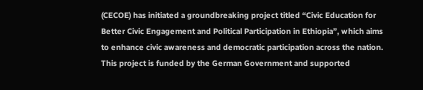(CECOE) has initiated a groundbreaking project titled “Civic Education for Better Civic Engagement and Political Participation in Ethiopia”, which aims to enhance civic awareness and democratic participation across the nation. This project is funded by the German Government and supported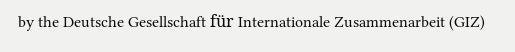by the Deutsche Gesellschaft für Internationale Zusammenarbeit (GIZ)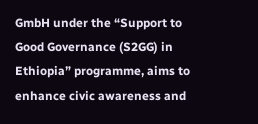GmbH under the “Support to Good Governance (S2GG) in Ethiopia” programme, aims to enhance civic awareness and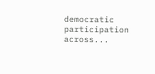democratic participation across...